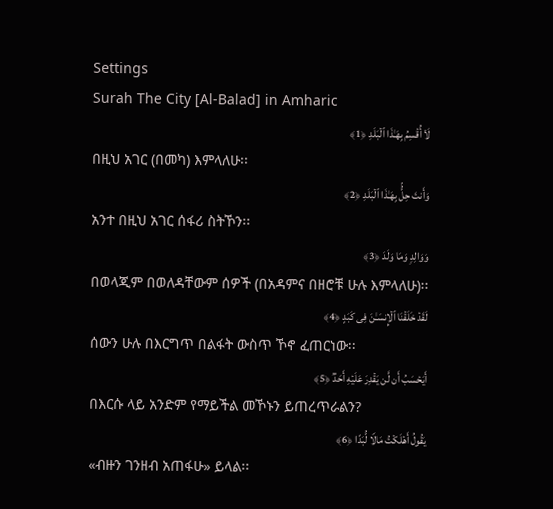Settings
Surah The City [Al-Balad] in Amharic
لَاۤ أُقۡسِمُ بِهَـٰذَا ٱلۡبَلَدِ ﴿1﴾
በዚህ አገር (በመካ) እምላለሁ፡፡
وَأَنتَ حِلُّۢ بِهَـٰذَا ٱلۡبَلَدِ ﴿2﴾
አንተ በዚህ አገር ሰፋሪ ስትኾን፡፡
وَوَالِدࣲ وَمَا وَلَدَ ﴿3﴾
በወላጂም በወለዳቸውም ሰዎች (በአዳምና በዘሮቹ ሁሉ እምላለሁ)፡፡
لَقَدۡ خَلَقۡنَا ٱلۡإِنسَـٰنَ فِی كَبَدٍ ﴿4﴾
ሰውን ሁሉ በእርግጥ በልፋት ውስጥ ኾኖ ፈጠርነው፡፡
أَیَحۡسَبُ أَن لَّن یَقۡدِرَ عَلَیۡهِ أَحَدࣱ ﴿5﴾
በእርሱ ላይ አንድም የማይችል መኾኑን ይጠረጥራልን?
یَقُولُ أَهۡلَكۡتُ مَالࣰا لُّبَدًا ﴿6﴾
«ብዙን ገንዘብ አጠፋሁ» ይላል፡፡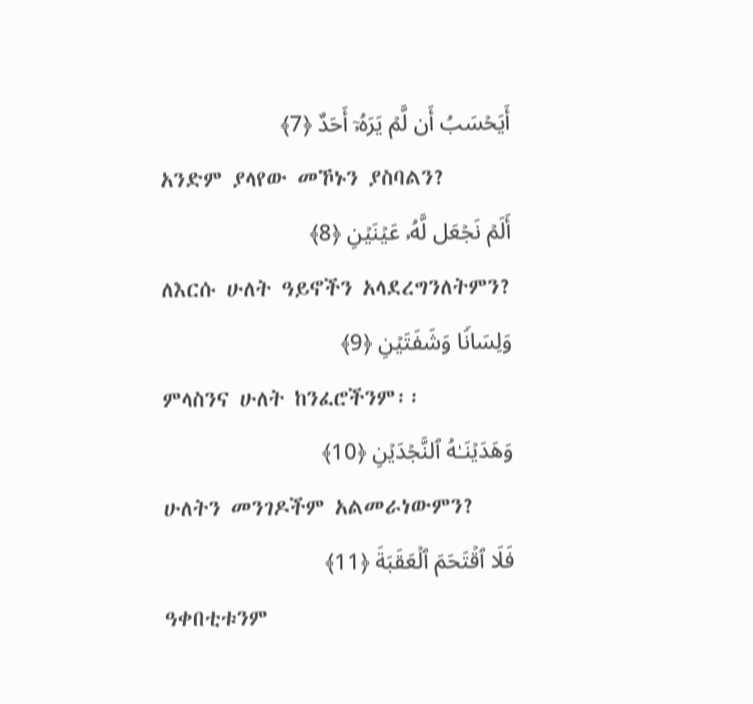أَیَحۡسَبُ أَن لَّمۡ یَرَهُۥۤ أَحَدٌ ﴿7﴾
አንድም ያላየው መኾኑን ያስባልን?
أَلَمۡ نَجۡعَل لَّهُۥ عَیۡنَیۡنِ ﴿8﴾
ለእርሱ ሁለት ዓይኖችን አላደረግንለትምን?
وَلِسَانࣰا وَشَفَتَیۡنِ ﴿9﴾
ምላስንና ሁለት ከንፈሮችንም፡፡
وَهَدَیۡنَـٰهُ ٱلنَّجۡدَیۡنِ ﴿10﴾
ሁለትን መንገዶችም አልመራነውምን?
فَلَا ٱقۡتَحَمَ ٱلۡعَقَبَةَ ﴿11﴾
ዓቀበቲቱንም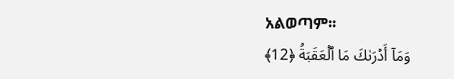አልወጣም፡፡
وَمَاۤ أَدۡرَىٰكَ مَا ٱلۡعَقَبَةُ ﴿12﴾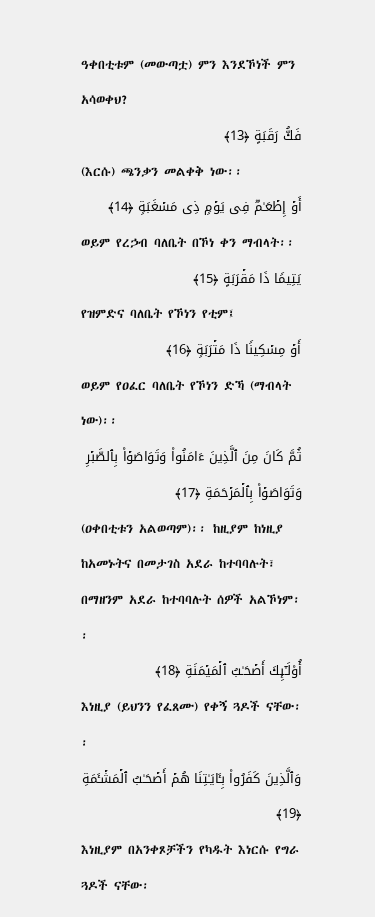ዓቀበቲቱም (መውጣቷ) ምን እንደኾነች ምን አሳወቀህ?
فَكُّ رَقَبَةٍ ﴿13﴾
(እርሱ) ጫንቃን መልቀቅ ነው፡፡
أَوۡ إِطۡعَـٰمࣱ فِی یَوۡمࣲ ذِی مَسۡغَبَةࣲ ﴿14﴾
ወይም የረኃብ ባለቤት በኾነ ቀን ማብላት፡፡
یَتِیمࣰا ذَا مَقۡرَبَةٍ ﴿15﴾
የዝምድና ባለቤት የኾነን የቲም፤
أَوۡ مِسۡكِینࣰا ذَا مَتۡرَبَةࣲ ﴿16﴾
ወይም የዐፈር ባለቤት የኾነን ድኻ (ማብላት ነው)፡፡
ثُمَّ كَانَ مِنَ ٱلَّذِینَ ءَامَنُوا۟ وَتَوَاصَوۡا۟ بِٱلصَّبۡرِ وَتَوَاصَوۡا۟ بِٱلۡمَرۡحَمَةِ ﴿17﴾
(ዐቀበቲቱን አልወጣም)፡፡ ከዚያም ከነዚያ ከአመኑትና በመታገስ አደራ ከተባባሉት፣ በማዘንም አደራ ከተባባሉት ሰዎች አልኾነም፡፡
أُو۟لَـٰۤىِٕكَ أَصۡحَـٰبُ ٱلۡمَیۡمَنَةِ ﴿18﴾
እነዚያ (ይህንን የፈጸሙ) የቀኝ ጓዶች ናቸው፡፡
وَٱلَّذِینَ كَفَرُوا۟ بِـَٔایَـٰتِنَا هُمۡ أَصۡحَـٰبُ ٱلۡمَشۡـَٔمَةِ ﴿19﴾
እነዚያም በአንቀጾቻችን የካዱት እነርሱ የግራ ጓዶች ናቸው፡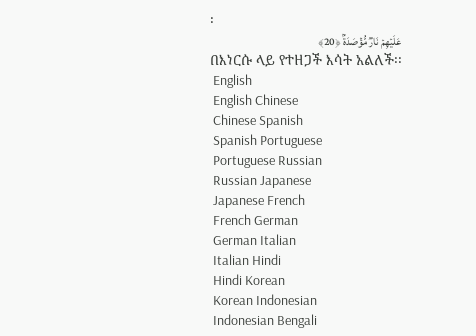፡
عَلَیۡهِمۡ نَارࣱ مُّؤۡصَدَةُۢ ﴿20﴾
በእነርሱ ላይ የተዘጋች እሳት አልለች፡፡
 English
 English Chinese
 Chinese Spanish
 Spanish Portuguese
 Portuguese Russian
 Russian Japanese
 Japanese French
 French German
 German Italian
 Italian Hindi
 Hindi Korean
 Korean Indonesian
 Indonesian Bengali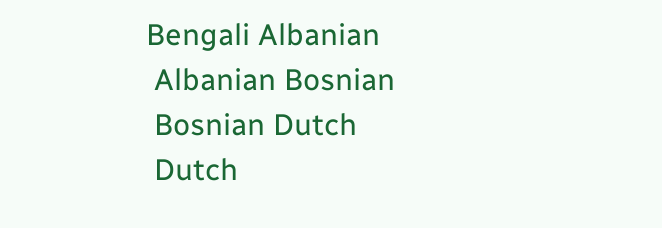Bengali Albanian
 Albanian Bosnian
 Bosnian Dutch
 Dutch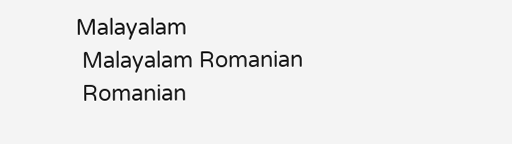Malayalam
 Malayalam Romanian
 Romanian